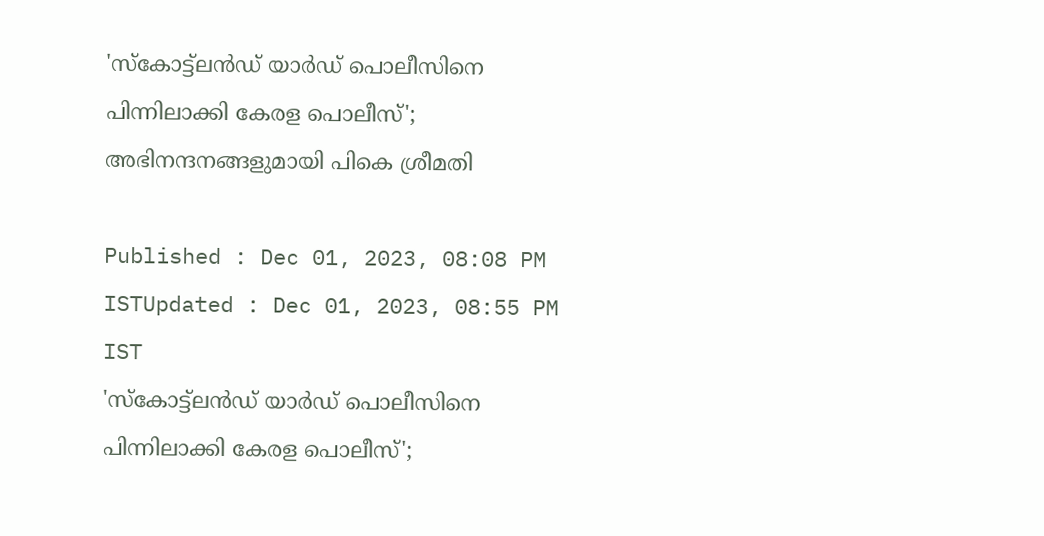'സ്‌കോട്ട്‌ലന്‍ഡ് യാര്‍ഡ് പൊലീസിനെ പിന്നിലാക്കി കേരള പൊലീസ്'; അഭിനന്ദനങ്ങളുമായി പികെ ശ്രീമതി

Published : Dec 01, 2023, 08:08 PM ISTUpdated : Dec 01, 2023, 08:55 PM IST
'സ്‌കോട്ട്‌ലന്‍ഡ് യാര്‍ഡ് പൊലീസിനെ പിന്നിലാക്കി കേരള പൊലീസ്';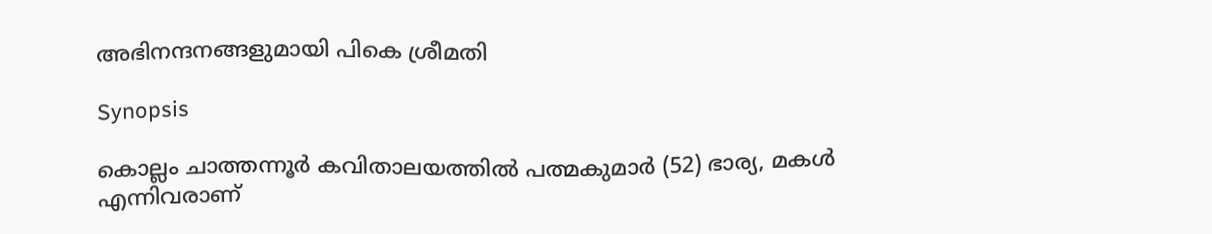അഭിനന്ദനങ്ങളുമായി പികെ ശ്രീമതി

Synopsis

കൊല്ലം ചാത്തന്നൂര്‍ കവിതാലയത്തില്‍ പത്മകുമാര്‍ (52) ഭാര്യ, മകള്‍ എന്നിവരാണ്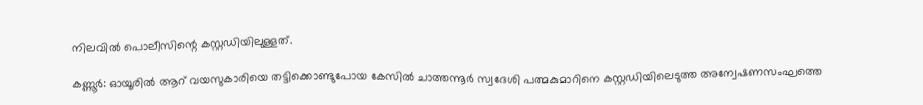നിലവില്‍ പൊലീസിന്റെ കസ്റ്റഡിയിലുള്ളത്.

കണ്ണൂർ: ഓയൂരില്‍ ആറ് വയസുകാരിയെ തട്ടിക്കൊണ്ടുപോയ കേസില്‍ ചാത്തന്നൂര്‍ സ്വദേശി പത്മകുമാറിനെ കസ്റ്റഡിയിലെടുത്ത അന്വേഷണസംഘത്തെ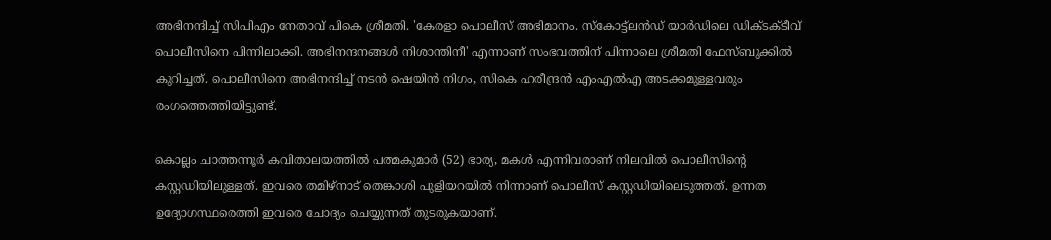അഭിനന്ദിച്ച് സിപിഎം നേതാവ് പികെ ശ്രീമതി. 'കേരളാ പൊലീസ് അഭിമാനം. സ്‌കോട്ട്‌ലന്‍ഡ് യാര്‍ഡിലെ ഡിക്ടക്ടീവ് പൊലീസിനെ പിന്നിലാക്കി. അഭിനന്ദനങ്ങള്‍ നിശാന്തിനീ' എന്നാണ് സംഭവത്തിന് പിന്നാലെ ശ്രീമതി ഫേസ്ബുക്കില്‍ കുറിച്ചത്. പൊലീസിനെ അഭിനന്ദിച്ച് നടന്‍ ഷെയിന്‍ നിഗം, സികെ ഹരീന്ദ്രന്‍ എംഎല്‍എ അടക്കമുള്ളവരും രംഗത്തെത്തിയിട്ടുണ്ട്.

കൊല്ലം ചാത്തന്നൂര്‍ കവിതാലയത്തില്‍ പത്മകുമാര്‍ (52) ഭാര്യ, മകള്‍ എന്നിവരാണ് നിലവില്‍ പൊലീസിന്റെ കസ്റ്റഡിയിലുള്ളത്. ഇവരെ തമിഴ്‌നാട് തെങ്കാശി പുളിയറയില്‍ നിന്നാണ് പൊലീസ് കസ്റ്റഡിയിലെടുത്തത്. ഉന്നത ഉദ്യോഗസ്ഥരെത്തി ഇവരെ ചോദ്യം ചെയ്യുന്നത് തുടരുകയാണ്.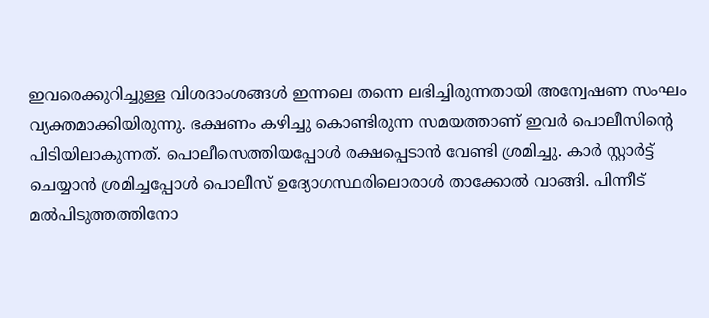ഇവരെക്കുറിച്ചുള്ള വിശദാംശങ്ങള്‍ ഇന്നലെ തന്നെ ലഭിച്ചിരുന്നതായി അന്വേഷണ സംഘം വ്യക്തമാക്കിയിരുന്നു. ഭക്ഷണം കഴിച്ചു കൊണ്ടിരുന്ന സമയത്താണ് ഇവര്‍ പൊലീസിന്റെ പിടിയിലാകുന്നത്. പൊലീസെത്തിയപ്പോള്‍ രക്ഷപ്പെടാന്‍ വേണ്ടി ശ്രമിച്ചു. കാര്‍ സ്റ്റാര്‍ട്ട് ചെയ്യാന്‍ ശ്രമിച്ചപ്പോള്‍ പൊലീസ് ഉദ്യോഗസ്ഥരിലൊരാള്‍ താക്കോല്‍ വാങ്ങി. പിന്നീട് മല്‍പിടുത്തത്തിനോ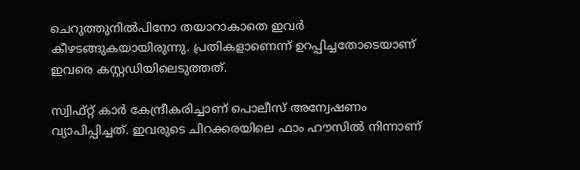ചെറുത്തുനില്‍പിനോ തയാറാകാതെ ഇവര്‍ കീഴടങ്ങുകയായിരുന്നു. പ്രതികളാണെന്ന് ഉറപ്പിച്ചതോടെയാണ് ഇവരെ കസ്റ്റഡിയിലെടുത്തത്.

സ്വിഫ്റ്റ് കാര്‍ കേന്ദ്രീകരിച്ചാണ് പൊലീസ് അന്വേഷണം വ്യാപിപ്പിച്ചത്. ഇവരുടെ ചിറക്കരയിലെ ഫാം ഹൗസില്‍ നിന്നാണ്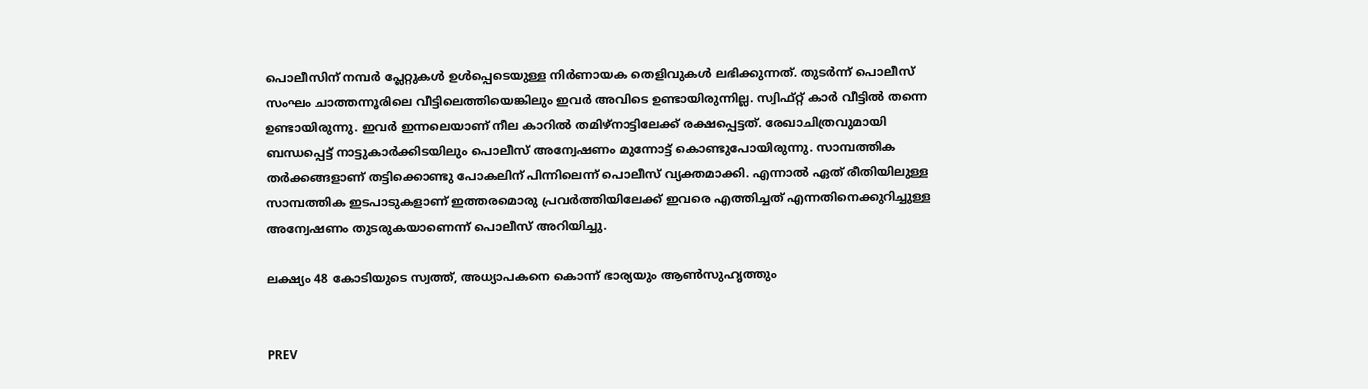പൊലീസിന് നമ്പര്‍ പ്ലേറ്റുകള്‍ ഉള്‍പ്പെടെയുള്ള നിര്‍ണായക തെളിവുകള്‍ ലഭിക്കുന്നത്. തുടര്‍ന്ന് പൊലീസ് സംഘം ചാത്തന്നൂരിലെ വീട്ടിലെത്തിയെങ്കിലും ഇവര്‍ അവിടെ ഉണ്ടായിരുന്നില്ല. സ്വിഫ്റ്റ് കാര്‍ വീട്ടില്‍ തന്നെ ഉണ്ടായിരുന്നു. ഇവര്‍ ഇന്നലെയാണ് നീല കാറില്‍ തമിഴ്‌നാട്ടിലേക്ക് രക്ഷപ്പെട്ടത്. രേഖാചിത്രവുമായി ബന്ധപ്പെട്ട് നാട്ടുകാര്‍ക്കിടയിലും പൊലീസ് അന്വേഷണം മുന്നോട്ട് കൊണ്ടുപോയിരുന്നു. സാമ്പത്തിക തര്‍ക്കങ്ങളാണ് തട്ടിക്കൊണ്ടു പോകലിന് പിന്നിലെന്ന് പൊലീസ് വ്യക്തമാക്കി. എന്നാല്‍ ഏത് രീതിയിലുള്ള സാമ്പത്തിക ഇടപാടുകളാണ് ഇത്തരമൊരു പ്രവര്‍ത്തിയിലേക്ക് ഇവരെ എത്തിച്ചത് എന്നതിനെക്കുറിച്ചുള്ള അന്വേഷണം തുടരുകയാണെന്ന് പൊലീസ് അറിയിച്ചു.

ലക്ഷ്യം 48 കോടിയുടെ സ്വത്ത്, അധ്യാപകനെ കൊന്ന് ഭാര്യയും ആണ്‍സുഹൃത്തും


PREV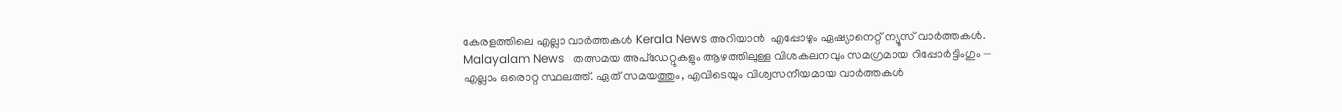കേരളത്തിലെ എല്ലാ വാർത്തകൾ Kerala News അറിയാൻ  എപ്പോഴും ഏഷ്യാനെറ്റ് ന്യൂസ് വാർത്തകൾ.  Malayalam News   തത്സമയ അപ്‌ഡേറ്റുകളും ആഴത്തിലുള്ള വിശകലനവും സമഗ്രമായ റിപ്പോർട്ടിംഗും — എല്ലാം ഒരൊറ്റ സ്ഥലത്ത്. ഏത് സമയത്തും, എവിടെയും വിശ്വസനീയമായ വാർത്തകൾ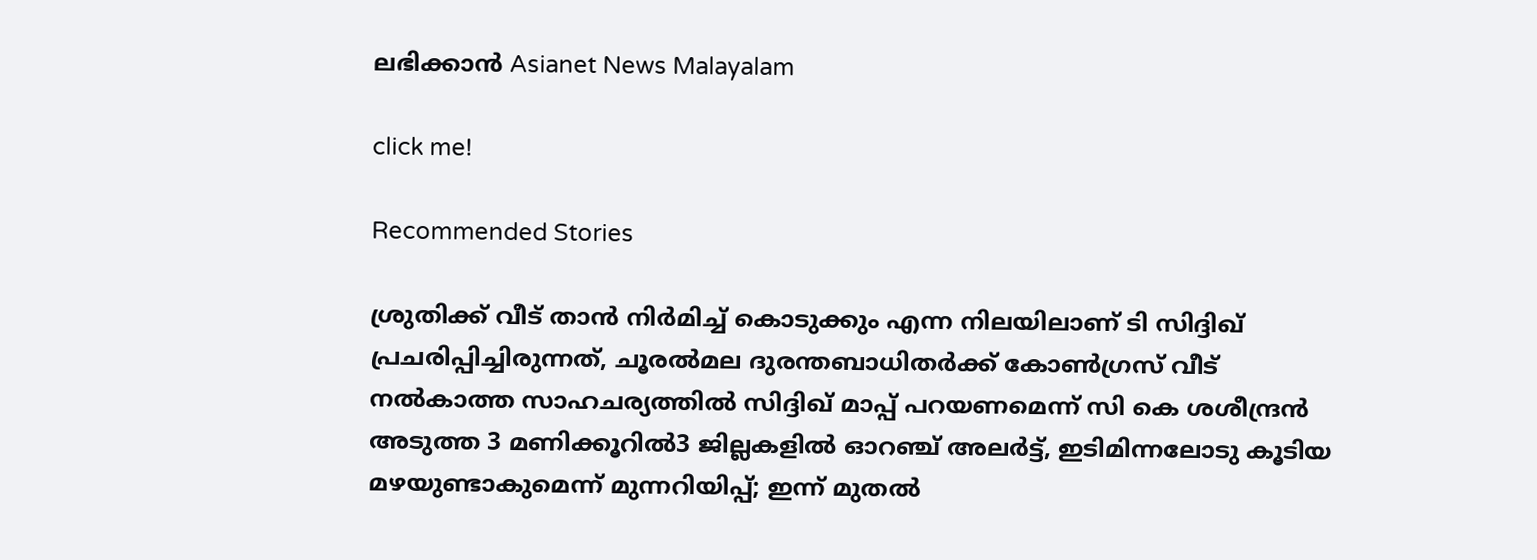ലഭിക്കാൻ Asianet News Malayalam

click me!

Recommended Stories

ശ്രുതിക്ക് വീട് താൻ നിർമിച്ച് കൊടുക്കും എന്ന നിലയിലാണ് ടി സിദ്ദിഖ് പ്രചരിപ്പിച്ചിരുന്നത്, ചൂരൽമല ദുരന്തബാധിതർക്ക് കോൺഗ്രസ് വീട് നൽകാത്ത സാഹചര്യത്തിൽ സിദ്ദിഖ് മാപ്പ് പറയണമെന്ന് സി കെ ശശീന്ദ്രൻ
അടുത്ത 3 മണിക്കൂറിൽ3 ജില്ലകളിൽ ഓറഞ്ച് അലർട്ട്, ഇടിമിന്നലോടു കൂടിയ മഴയുണ്ടാകുമെന്ന് മുന്നറിയിപ്പ്; ഇന്ന് മുതൽ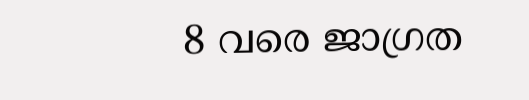8 വരെ ജാഗ്രത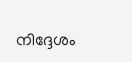നിദ്ദേശം